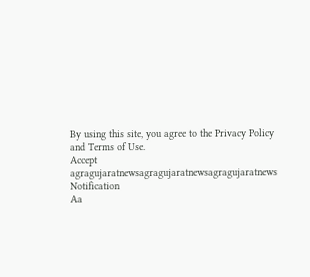By using this site, you agree to the Privacy Policy and Terms of Use.
Accept
agragujaratnewsagragujaratnewsagragujaratnews
Notification
Aa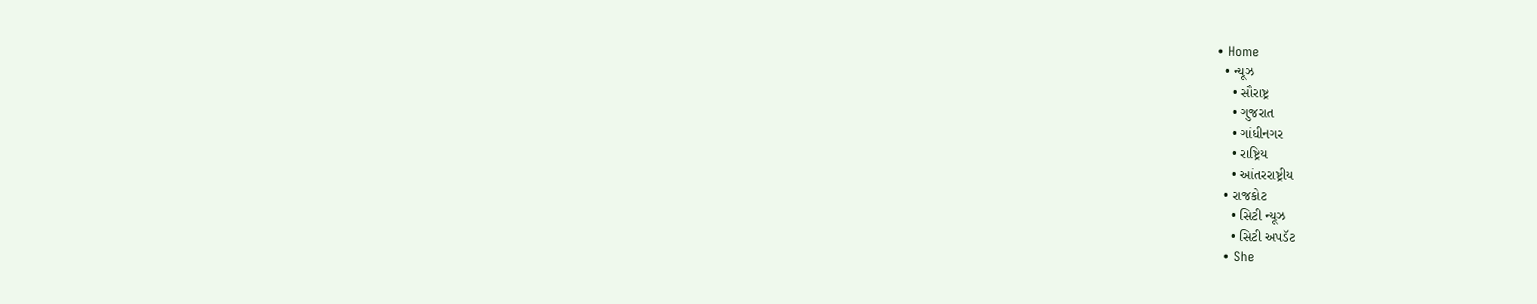• Home
  • ન્યૂઝ
    • સૌરાષ્ટ્ર
    • ગુજરાત
    • ગાંધીનગર
    • રાષ્ટ્રિય
    • આંતરરાષ્ટ્રીય
  • રાજકોટ
    • સિટી ન્યૂઝ
    • સિટી અપડૅટ
  • She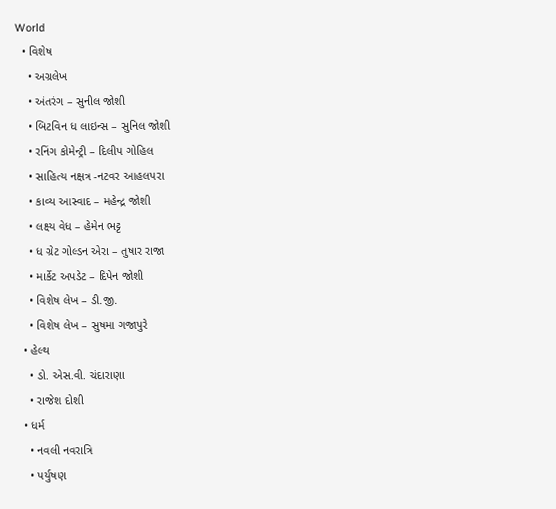World
  • વિશેષ
    • અગ્રલેખ
    • અંતરંગ – સુનીલ જોશી
    • બિટવિન ધ લાઇન્સ – સુનિલ જોશી
    • રનિંગ કોમેન્ટ્રી – દિલીપ ગોહિલ
    • સાહિત્ય નક્ષત્ર -નટવર આહલપરા
    • કાવ્ય આસ્વાદ – મહેન્દ્ર જોશી
    • લક્ષ્ય વેધ – હેમેન ભટ્ટ
    • ધ ગ્રેટ ગોલ્ડન એરા – તુષાર રાજા
    • માર્કેટ અપડેટ – દિપેન જોશી
    • વિશેષ લેખ – ડી.જી.
    • વિશેષ લેખ – સુષમા ગજાપુરે
  • હેલ્થ
    • ડો. એસ.વી. ચંદારાણા
    • રાજેશ દોશી
  • ધર્મ
    • નવલી નવરાત્રિ
    • પર્યુષણ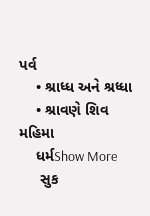પર્વ
    • શ્રાધ્ધ અને શ્રધ્ધા
    • શ્રાવણે શિવ મહિમા
    ધર્મShow More
     સુક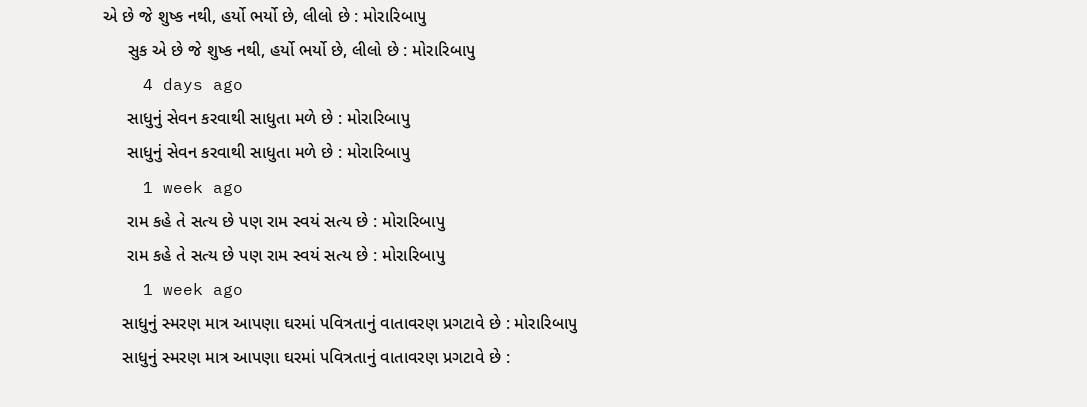એ છે જે શુષ્ક નથી, હર્યો ભર્યો છે, લીલો છે : મોરારિબાપુ
     સુક એ છે જે શુષ્ક નથી, હર્યો ભર્યો છે, લીલો છે : મોરારિબાપુ
    4 days ago
     સાધુનું સેવન કરવાથી સાધુતા મળે છે : મોરારિબાપુ
     સાધુનું સેવન કરવાથી સાધુતા મળે છે : મોરારિબાપુ
    1 week ago
     રામ કહે તે સત્ય છે પણ રામ સ્વયં સત્ય છે : મોરારિબાપુ
     રામ કહે તે સત્ય છે પણ રામ સ્વયં સત્ય છે : મોરારિબાપુ
    1 week ago
    સાધુનું સ્મરણ માત્ર આપણા ઘરમાં પવિત્રતાનું વાતાવરણ પ્રગટાવે છે : મોરારિબાપુ
    સાધુનું સ્મરણ માત્ર આપણા ઘરમાં પવિત્રતાનું વાતાવરણ પ્રગટાવે છે :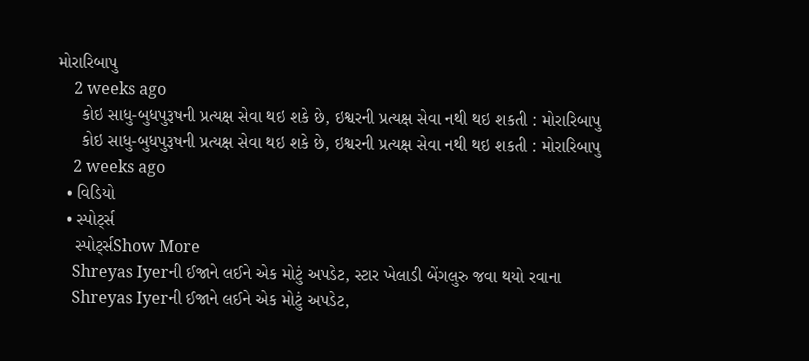મોરારિબાપુ
    2 weeks ago
     કોઇ સાધુ-બુધપુરૂષની પ્રત્યક્ષ સેવા થઇ શકે છે, ઇશ્વરની પ્રત્યક્ષ સેવા નથી થઇ શકતી : મોરારિબાપુ
     કોઇ સાધુ-બુધપુરૂષની પ્રત્યક્ષ સેવા થઇ શકે છે, ઇશ્વરની પ્રત્યક્ષ સેવા નથી થઇ શકતી : મોરારિબાપુ
    2 weeks ago
  • વિડિયો
  • સ્પોર્ટ્સ
    સ્પોર્ટ્સShow More
    Shreyas Iyerની ઈજાને લઈને એક મોટું અપડેટ, સ્ટાર ખેલાડી બેંગલુરુ જવા થયો રવાના
    Shreyas Iyerની ઈજાને લઈને એક મોટું અપડેટ,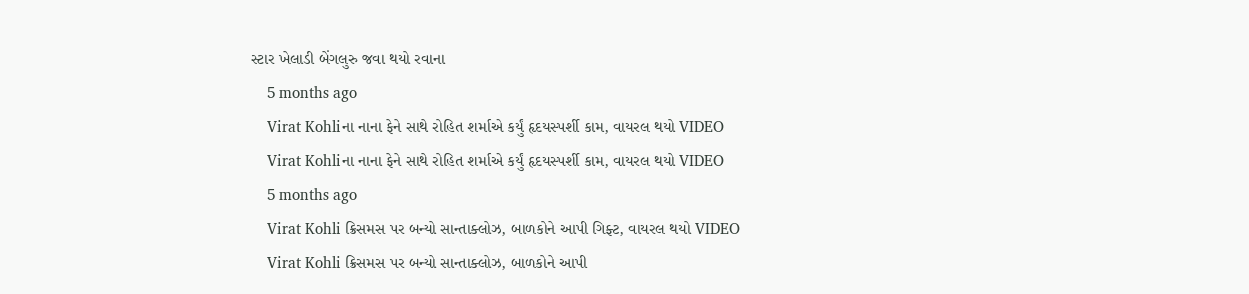સ્ટાર ખેલાડી બેંગલુરુ જવા થયો રવાના
    5 months ago
    Virat Kohliના નાના ફેને સાથે રોહિત શર્માએ કર્યું હૃદયસ્પર્શી કામ, વાયરલ થયો VIDEO
    Virat Kohliના નાના ફેને સાથે રોહિત શર્માએ કર્યું હૃદયસ્પર્શી કામ, વાયરલ થયો VIDEO
    5 months ago
    Virat Kohli ક્રિસમસ પર બન્યો સાન્તાક્લોઝ, બાળકોને આપી ગિફ્ટ, વાયરલ થયો VIDEO
    Virat Kohli ક્રિસમસ પર બન્યો સાન્તાક્લોઝ, બાળકોને આપી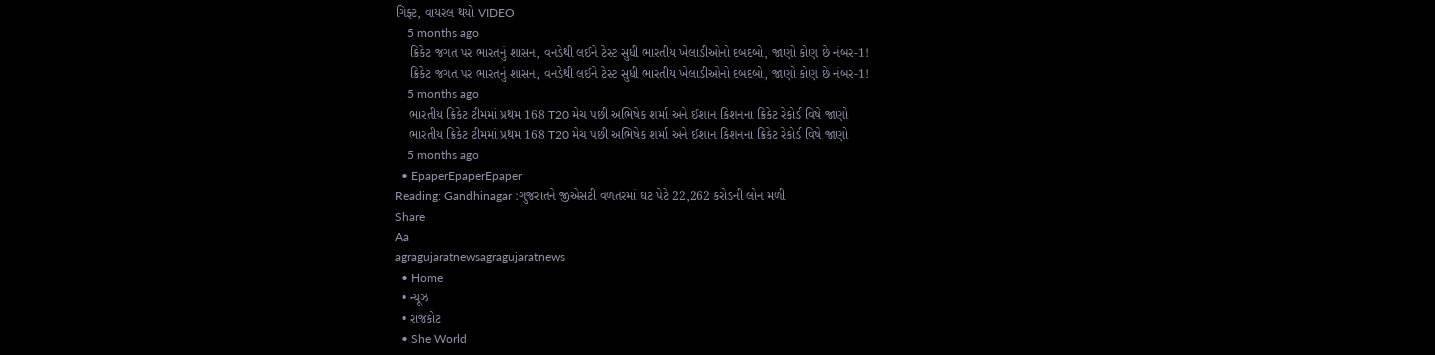ગિફ્ટ, વાયરલ થયો VIDEO
    5 months ago
    ક્રિકેટ જગત પર ભારતનું શાસન, વનડેથી લઈને ટેસ્ટ સુધી ભારતીય ખેલાડીઓનો દબદબો, જાણો કોણ છે નંબર-1!
    ક્રિકેટ જગત પર ભારતનું શાસન, વનડેથી લઈને ટેસ્ટ સુધી ભારતીય ખેલાડીઓનો દબદબો, જાણો કોણ છે નંબર-1!
    5 months ago
    ભારતીય ક્રિકેટ ટીમમાં પ્રથમ 168 T20 મેચ પછી અભિષેક શર્મા અને ઈશાન કિશનના ક્રિકેટ રેકોર્ડ વિષે જાણો
    ભારતીય ક્રિકેટ ટીમમાં પ્રથમ 168 T20 મેચ પછી અભિષેક શર્મા અને ઈશાન કિશનના ક્રિકેટ રેકોર્ડ વિષે જાણો
    5 months ago
  • EpaperEpaperEpaper
Reading: Gandhinagar :ગુજરાતને જીએસટી વળતરમાં ઘટ પેટે 22,262 કરોડની લોન મળી
Share
Aa
agragujaratnewsagragujaratnews
  • Home
  • ન્યૂઝ
  • રાજકોટ
  • She World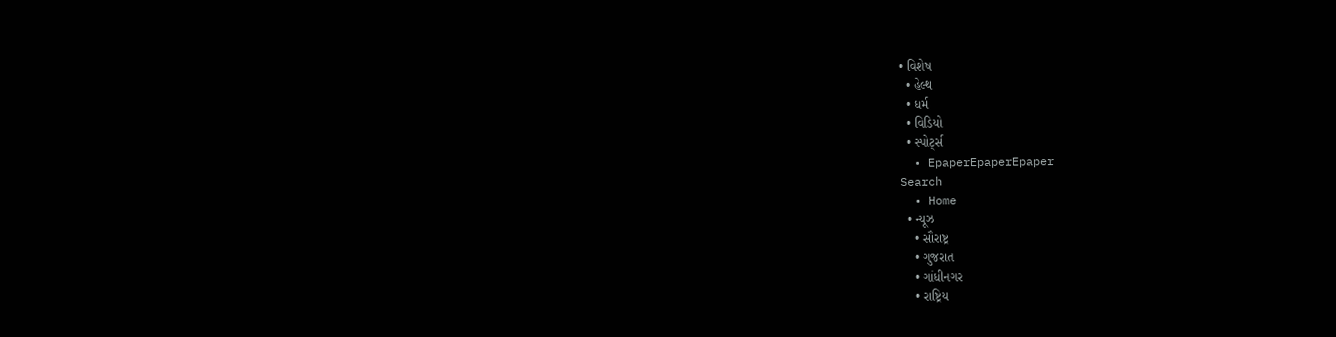• વિશેષ
  • હેલ્થ
  • ધર્મ
  • વિડિયો
  • સ્પોર્ટ્સ
  • EpaperEpaperEpaper
Search
  • Home
  • ન્યૂઝ
    • સૌરાષ્ટ્ર
    • ગુજરાત
    • ગાંધીનગર
    • રાષ્ટ્રિય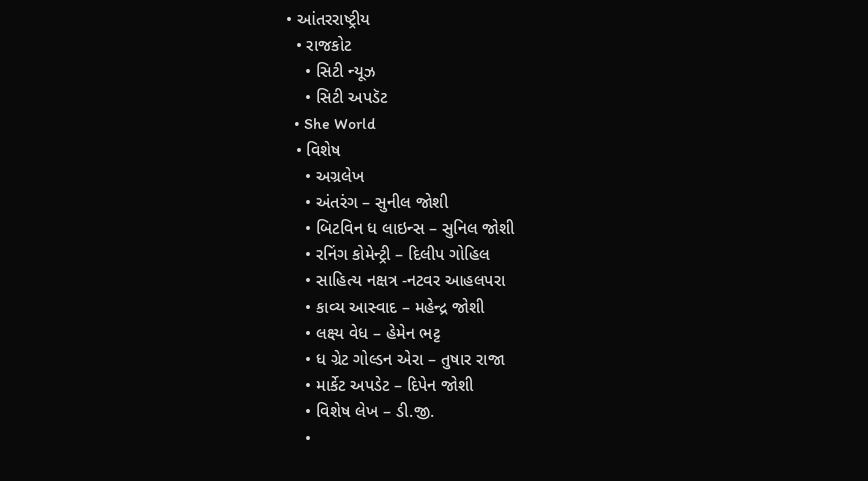• આંતરરાષ્ટ્રીય
  • રાજકોટ
    • સિટી ન્યૂઝ
    • સિટી અપડૅટ
  • She World
  • વિશેષ
    • અગ્રલેખ
    • અંતરંગ – સુનીલ જોશી
    • બિટવિન ધ લાઇન્સ – સુનિલ જોશી
    • રનિંગ કોમેન્ટ્રી – દિલીપ ગોહિલ
    • સાહિત્ય નક્ષત્ર -નટવર આહલપરા
    • કાવ્ય આસ્વાદ – મહેન્દ્ર જોશી
    • લક્ષ્ય વેધ – હેમેન ભટ્ટ
    • ધ ગ્રેટ ગોલ્ડન એરા – તુષાર રાજા
    • માર્કેટ અપડેટ – દિપેન જોશી
    • વિશેષ લેખ – ડી.જી.
    •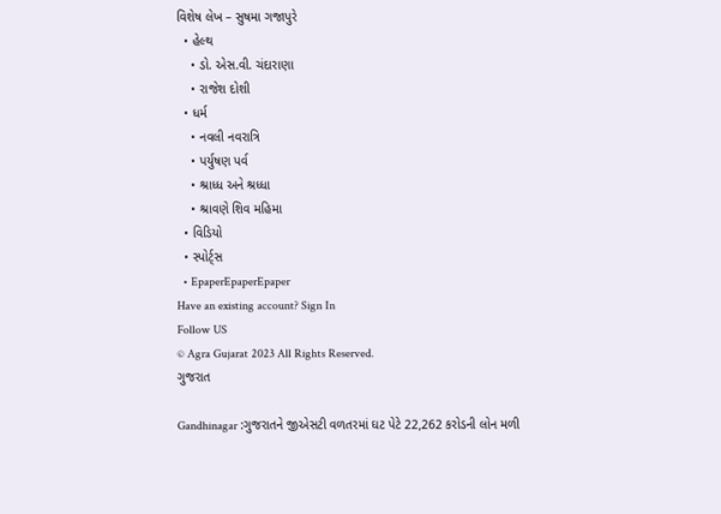વિશેષ લેખ – સુષમા ગજાપુરે
  • હેલ્થ
    • ડો. એસ.વી. ચંદારાણા
    • રાજેશ દોશી
  • ધર્મ
    • નવલી નવરાત્રિ
    • પર્યુષણ પર્વ
    • શ્રાધ્ધ અને શ્રધ્ધા
    • શ્રાવણે શિવ મહિમા
  • વિડિયો
  • સ્પોર્ટ્સ
  • EpaperEpaperEpaper
Have an existing account? Sign In
Follow US
© Agra Gujarat 2023 All Rights Reserved.
ગુજરાત

Gandhinagar :ગુજરાતને જીએસટી વળતરમાં ઘટ પેટે 22,262 કરોડની લોન મળી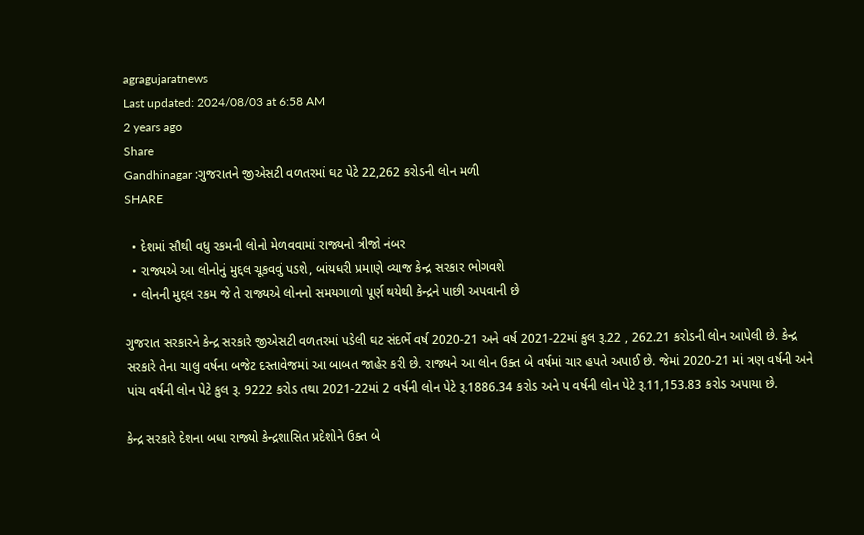agragujaratnews
Last updated: 2024/08/03 at 6:58 AM
2 years ago
Share
Gandhinagar :ગુજરાતને જીએસટી વળતરમાં ઘટ પેટે 22,262 કરોડની લોન મળી
SHARE

  • દેશમાં સૌથી વધુ રકમની લોનો મેળવવામાં રાજ્યનો ત્રીજો નંબર
  • રાજ્યએ આ લોનોનું મુદ્દલ ચૂકવવું પડશે, બાંયધરી પ્રમાણે વ્યાજ કેન્દ્ર સરકાર ભોગવશે
  • લોનની મુદ્દલ રકમ જે તે રાજ્યએ લોનનો સમયગાળો પૂર્ણ થયેથી કેન્દ્રને પાછી અપવાની છે

ગુજરાત સરકારને કેન્દ્ર સરકારે જીએસટી વળતરમાં પડેલી ઘટ સંદર્ભે વર્ષ 2020-21 અને વર્ષ 2021-22માં કુલ રૂ.22 , 262.21 કરોડની લોન આપેલી છે. કેન્દ્ર સરકારે તેના ચાલુ વર્ષના બજેટ દસ્તાવેજમાં આ બાબત જાહેર કરી છે. રાજ્યને આ લોન ઉક્ત બે વર્ષમાં ચાર હપતે અપાઈ છે. જેમાં 2020-21 માં ત્રણ વર્ષની અને પાંચ વર્ષની લોન પેટે કુલ રૂ. 9222 કરોડ તથા 2021-22માં 2 વર્ષની લોન પેટે રૂ.1886.34 કરોડ અને પ વર્ષની લોન પેટે રૂ.11,153.83 કરોડ અપાયા છે.

કેન્દ્ર સરકારે દેશના બધા રાજ્યો કેન્દ્રશાસિત પ્રદેશોને ઉક્ત બે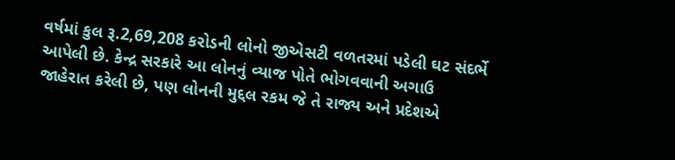વર્ષમાં કુલ રૂ.2,69,208 કરોડની લોનો જીએસટી વળતરમાં પડેલી ઘટ સંદર્ભે આપેલી છે. કેન્દ્ર સરકારે આ લોનનું વ્યાજ પોતે ભોગવવાની અગાઉ જાહેરાત કરેલી છે, પણ લોનની મુદ્દલ રકમ જે તે રાજ્ય અને પ્રદેશએ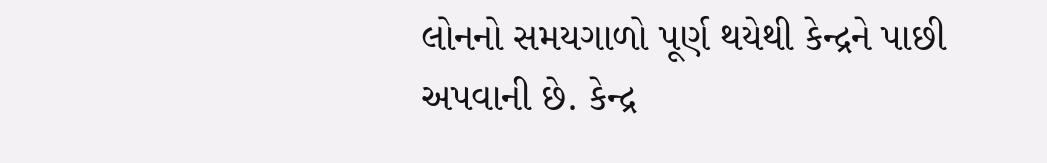લોનનો સમયગાળો પૂર્ણ થયેથી કેન્દ્રને પાછી અપવાની છે. કેન્દ્ર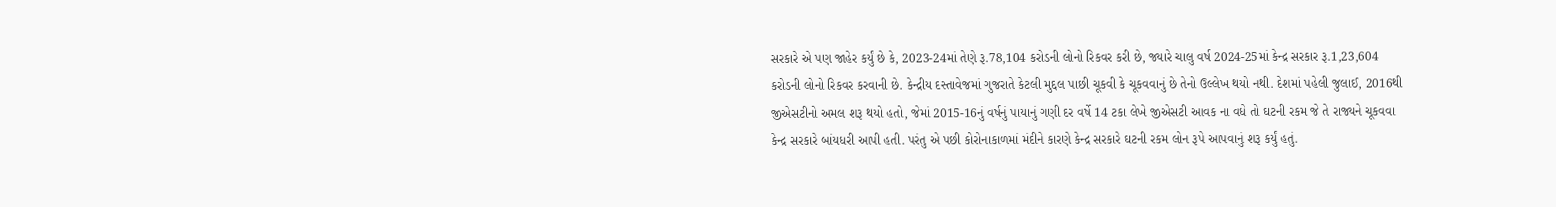સરકારે એ પણ જાહેર કર્યું છે કે, 2023-24માં તેણે રૂ.78,104 કરોડની લોનો રિકવર કરી છે, જ્યારે ચાલુ વર્ષ 2024-25માં કેન્દ્ર સરકાર રૂ.1,23,604 કરોડની લોનો રિકવર કરવાની છે. કેન્દ્રીય દસ્તાવેજમાં ગુજરાતે કેટલી મુદ્દલ પાછી ચૂકવી કે ચૂકવવાનું છે તેનો ઉલ્લેખ થયો નથી. દેશમાં પહેલી જુલાઈ, 2016થી જીએસટીનો અમલ શરૂ થયો હતો, જેમાં 2015-16નું વર્ષનું પાયાનું ગણી દર વર્ષે 14 ટકા લેખે જીએસટી આવક ના વધે તો ઘટની રકમ જે તે રાજ્યને ચૂકવવા કેન્દ્ર સરકારે બાંયધરી આપી હતી. પરંતુ એ પછી કોરોનાકાળમાં મંદીને કારણે કેન્દ્ર સરકારે ઘટની રકમ લોન રૂપે આપવાનું શરૂ કર્યું હતું.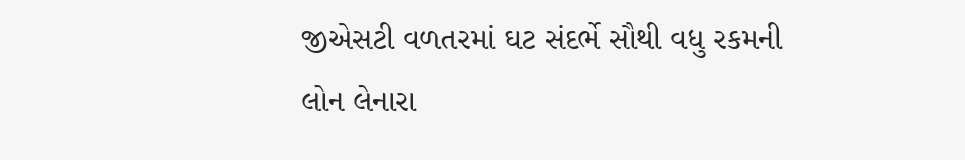જીએસટી વળતરમાં ઘટ સંદર્ભે સૌથી વધુ રકમની લોન લેનારા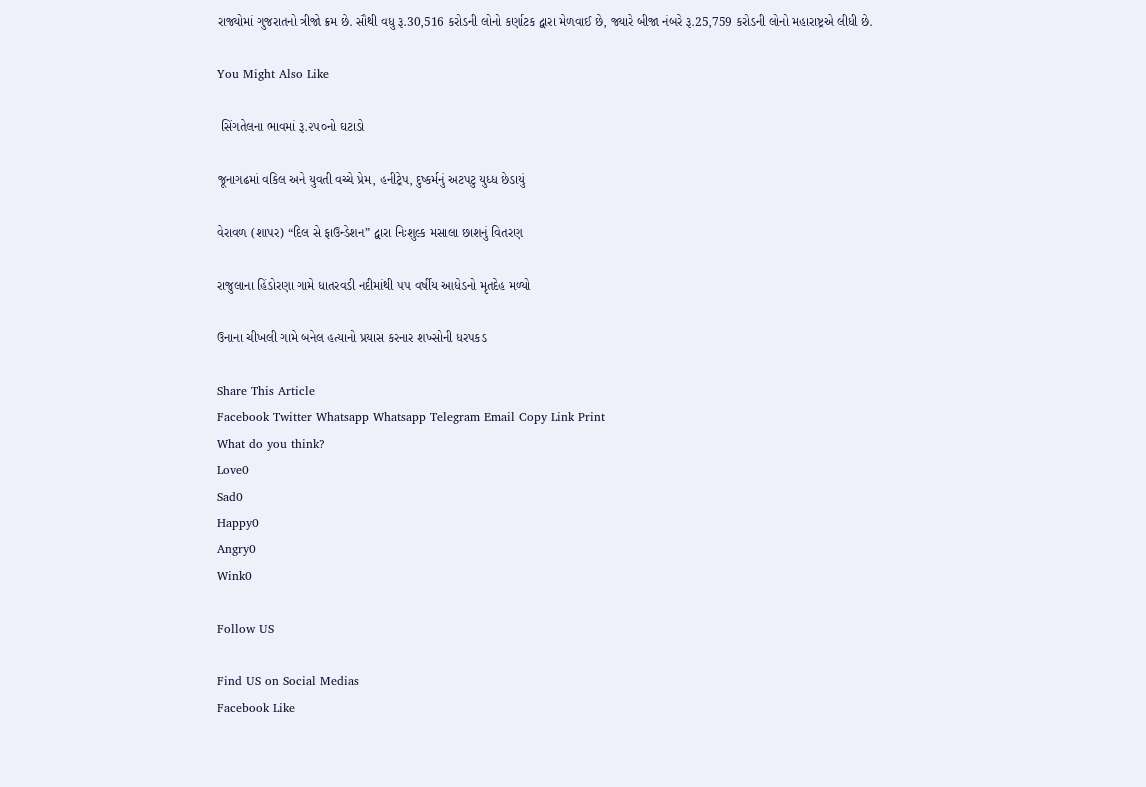રાજ્યોમાં ગુજરાતનો ત્રીજો ક્રમ છે. સૌથી વધુ રૂ.30,516 કરોડની લોનો કર્ણાટક દ્વારા મેળવાઈ છે, જ્યારે બીજા નંબરે રૂ.25,759 કરોડની લોનો મહારાષ્ટ્રએ લીધી છે.

You Might Also Like

 સિંગતેલના ભાવમાં રૂ.૨૫૦નો ઘટાડો

જૂનાગઢમાં વકિલ અને યુવતી વચ્ચે પ્રેમ, હનીટ્રેપ, દુષ્કર્મનું અટપટુ યુધ્ધ છેડાયું

વેરાવળ (શાપર) “દિલ સે ફાઉન્ડેશન” દ્વારા નિઃશુલ્ક મસાલા છાશનું વિતરણ

રાજુલાના હિંડોરણા ગામે ધાતરવડી નદીમાંથી ૫૫ વર્ષીય આધેડનો મૃતદેહ મળ્યો

ઉનાના ચીખલી ગામે બનેલ હત્યાનો પ્રયાસ કરનાર શખ્સોની ધરપકડ

Share This Article
Facebook Twitter Whatsapp Whatsapp Telegram Email Copy Link Print
What do you think?
Love0
Sad0
Happy0
Angry0
Wink0

Follow US

Find US on Social Medias
Facebook Like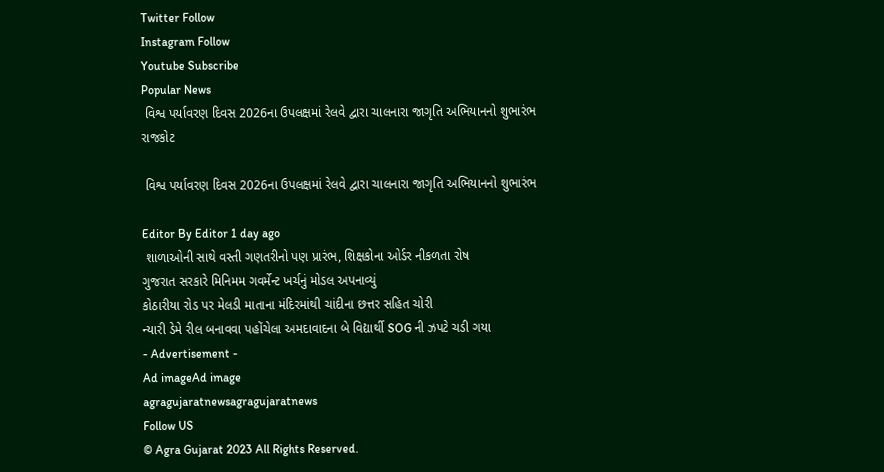Twitter Follow
Instagram Follow
Youtube Subscribe
Popular News
 વિશ્વ પર્યાવરણ દિવસ 2026ના ઉપલક્ષમાં રેલવે દ્વારા ચાલનારા જાગૃતિ અભિયાનનો શુભારંભ
રાજકોટ

 વિશ્વ પર્યાવરણ દિવસ 2026ના ઉપલક્ષમાં રેલવે દ્વારા ચાલનારા જાગૃતિ અભિયાનનો શુભારંભ

Editor By Editor 1 day ago
 શાળાઓની સાથે વસ્તી ગણતરીનો પણ પ્રારંભ, શિક્ષકોના ઓર્ડર નીકળતા રોષ
ગુજરાત સરકારે મિનિમમ ગવર્મેન્ટ ખર્ચનું મોડલ અપનાવ્યું
કોઠારીયા રોડ પર મેલડી માતાના મંદિરમાંથી ચાંદીના છત્તર સહિત ચોરી
ન્યારી ડેમે રીલ બનાવવા પહોંચેલા અમદાવાદના બે વિદ્યાર્થી SOG ની ઝપટે ચડી ગયા
- Advertisement -
Ad imageAd image
agragujaratnewsagragujaratnews
Follow US
© Agra Gujarat 2023 All Rights Reserved.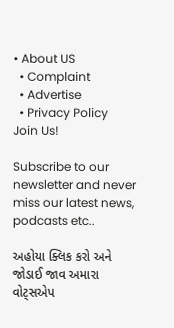• About US
  • Complaint
  • Advertise
  • Privacy Policy
Join Us!

Subscribe to our newsletter and never miss our latest news, podcasts etc..

અહોયા ક્લિક કરો અને જોડાઈ જાવ અમારા વોટ્સએપ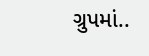ગ્રુપમાં..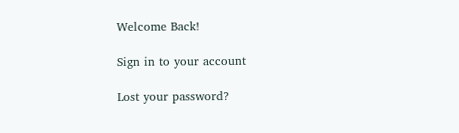Welcome Back!

Sign in to your account

Lost your password?